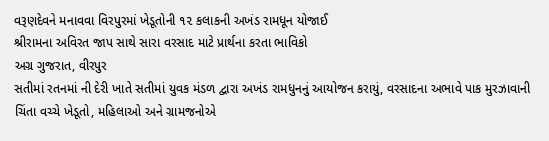વરૂણદેવને મનાવવા વિરપુરમાં ખેડૂતોની ૧૨ કલાકની અખંડ રામધૂન યોજાઈ
શ્રીરામના અવિરત જાપ સાથે સારા વરસાદ માટે પ્રાર્થના કરતા ભાવિકો
અગ્ર ગુજરાત, વીરપુર
સતીમાં રતનમાં ની દેરી ખાતે સતીમાં યુવક મંડળ દ્વારા અખંડ રામધુનનું આયોજન કરાયું, વરસાદના અભાવે પાક મુરઝાવાની ચિંતા વચ્ચે ખેડૂતો, મહિલાઓ અને ગ્રામજનોએ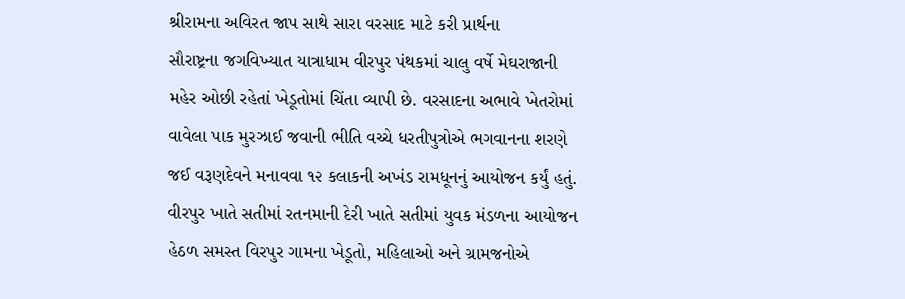શ્રીરામના અવિરત જાપ સાથે સારા વરસાદ માટે કરી પ્રાર્થના
સૌરાષ્ટ્રના જગવિખ્યાત યાત્રાધામ વીરપુર પંથકમાં ચાલુ વર્ષે મેઘરાજાની મહેર ઓછી રહેતાં ખેડૂતોમાં ચિંતા વ્યાપી છે. વરસાદના અભાવે ખેતરોમાં વાવેલા પાક મુરઝાઈ જવાની ભીતિ વચ્ચે ધરતીપુત્રોએ ભગવાનના શરણે જઈ વરૂણદેવને મનાવવા ૧૨ કલાકની અખંડ રામધૂનનું આયોજન કર્યું હતું.
વીરપુર ખાતે સતીમાં રતનમાની દેરી ખાતે સતીમાં યુવક મંડળના આયોજન હેઠળ સમસ્ત વિરપુર ગામના ખેડૂતો, મહિલાઓ અને ગ્રામજનોએ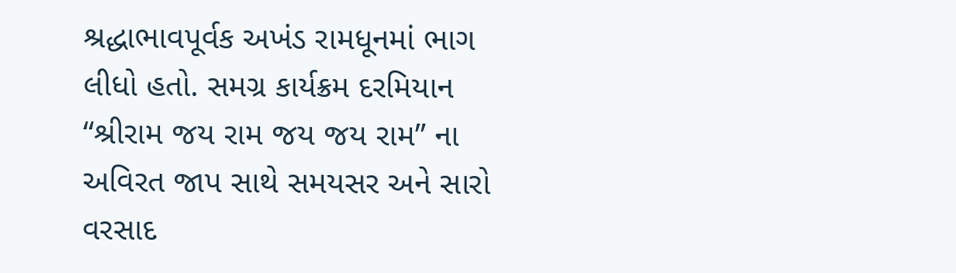શ્રદ્ધાભાવપૂર્વક અખંડ રામધૂનમાં ભાગ લીધો હતો. સમગ્ર કાર્યક્રમ દરમિયાન “શ્રીરામ જય રામ જય જય રામ” ના અવિરત જાપ સાથે સમયસર અને સારો વરસાદ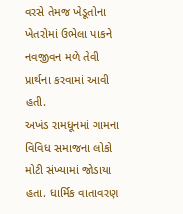વરસે તેમજ ખેડૂતોના ખેતરોમાં ઉભેલા પાકને નવજીવન મળે તેવી પ્રાર્થના કરવામાં આવી હતી.
અખંડ રામધૂનમાં ગામના વિવિધ સમાજના લોકો મોટી સંખ્યામાં જોડાયા હતા. ધાર્મિક વાતાવરણ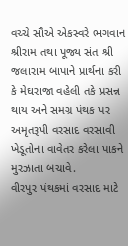વચ્ચે સૌએ એકસ્વરે ભગવાન શ્રીરામ તથા પૂજ્ય સંત શ્રી જલારામ બાપાને પ્રાર્થના કરી કે મેઘરાજા વહેલી તકે પ્રસન્ન થાય અને સમગ્ર પંથક પર અમૃતરૂપી વરસાદ વરસાવી ખેડૂતોના વાવેતર કરેલા પાકને મુરઝાતા બચાવે.
વીરપુર પંથકમાં વરસાદ માટે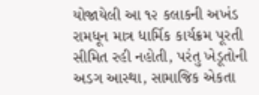યોજાયેલી આ ૧૨ કલાકની અખંડ રામધૂન માત્ર ધાર્મિક કાર્યક્રમ પૂરતી સીમિત રહી નહોતી, પરંતુ ખેડૂતોની અડગ આસ્થા, સામાજિક એકતા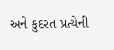અને કુદરત પ્રત્યેની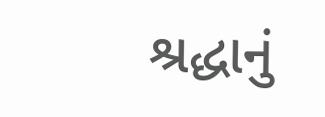શ્રદ્ધાનું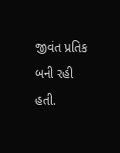જીવંત પ્રતિક બની રહી હતી.